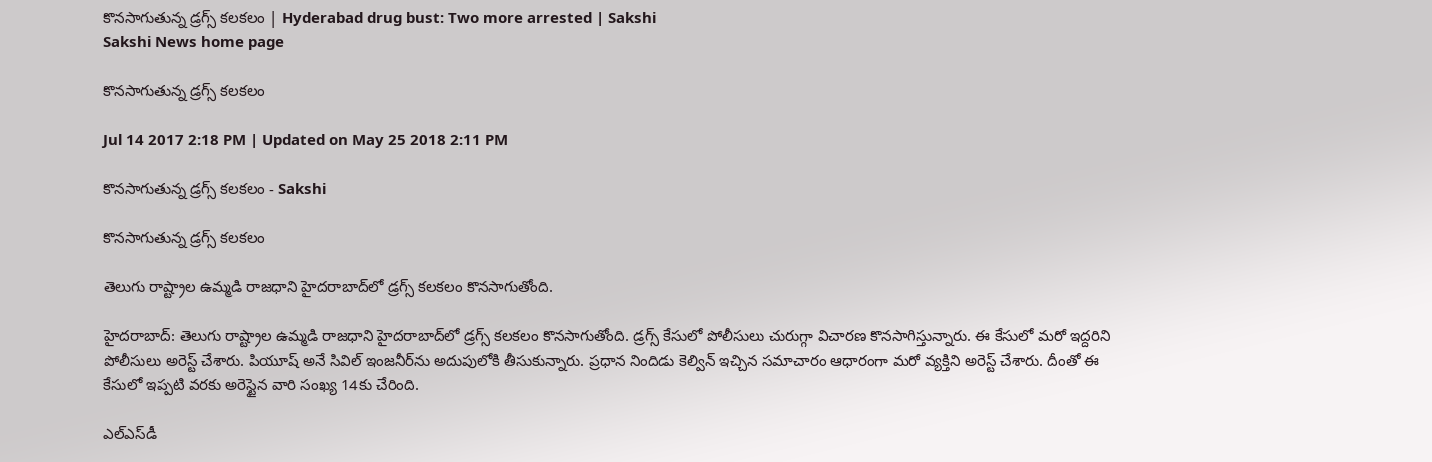కొనసాగుతున్న డ్రగ్స్‌ కలకలం | Hyderabad drug bust: Two more arrested | Sakshi
Sakshi News home page

కొనసాగుతున్న డ్రగ్స్‌ కలకలం

Jul 14 2017 2:18 PM | Updated on May 25 2018 2:11 PM

కొనసాగుతున్న డ్రగ్స్‌ కలకలం - Sakshi

కొనసాగుతున్న డ్రగ్స్‌ కలకలం

తెలుగు రాష్ట్రాల ఉమ్మడి రాజధాని హైదరాబాద్‌లో డ్రగ్స్‌ కలకలం కొనసాగుతోంది.

హైదరాబాద్‌: తెలుగు రాష్ట్రాల ఉమ్మడి రాజధాని హైదరాబాద్‌లో డ్రగ్స్‌ కలకలం కొనసాగుతోంది. డ్రగ్స్ కేసులో పోలీసులు చురుగ్గా విచారణ కొనసాగిస్తున్నారు. ఈ కేసులో మరో ఇద్దరిని పోలీసులు అరెస్ట్‌ చేశారు. పియూష్ అనే సివిల్‌ ఇంజనీర్‌ను అదుపులోకి తీసుకున్నారు. ప్రధాన నిందిడు కెల్విన్‌ ఇచ్చిన సమాచారం ఆధారంగా మరో వ్యక్తిని అరెస్ట్‌ చేశారు. దీంతో ఈ కేసులో ఇప్పటి వరకు అరెస్టైన వారి సంఖ్య 14కు చేరింది.

ఎల్‌ఎస్‌డీ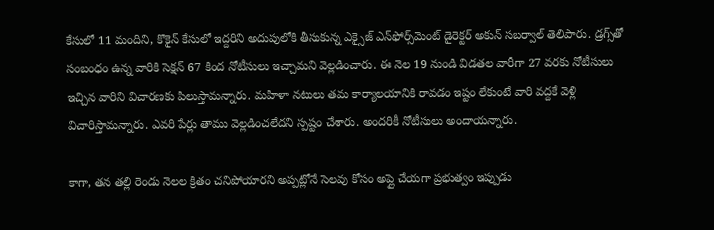కేసులో 11 మందిని, కొకైన్‌ కేసులో ఇద్దరిని అదుపులోకి తీసుకున్న ఎక్సైజ్‌ ఎన్‌ఫోర్స్‌మెంట్ డైరెక్టర్‌ అకున్‌ సబర్వాల్‌ తెలిపారు. డ్రగ్స్‌తో సంబంధం ఉన్న వారికి సెక్షన్‌ 67 కింద నోటీసులు ఇచ్చామని వెల్లడించారు. ఈ నెల 19 నుండి విడతల వారీగా 27 వరకు నోటీసులు ఇచ్చిన వారిని విచారణకు పిలుస్తామన్నారు. మహిళా నటులు తమ కార్యాలయానికి రావడం ఇష్టం లేకుంటే వారి వద్దకే వెళ్లి విచారిస్తామన్నారు. ఎవరి పేర్లు తాము వెల్లడించలేదని స్పష్టం చేశారు. అందరికీ నోటీసులు అందాయన్నారు.

కాగా, తన తల్లి రెండు నెలల క్రితం చనిపోయారని అప్పట్లోనే సెలవు కోసం అప్లై చేయగా ప్రభుత్వం ఇప్పుడు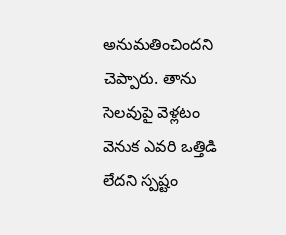అనుమతించిందని చెప్పారు. తాను సెలవుపై వెళ్లటం వెనుక ఎవరి ఒత్తిడి లేదని స్పష్టం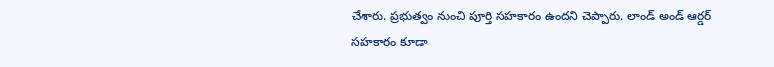చేశారు. ప్రభుత్వం నుంచి పూర్తి సహకారం ఉందని చెప్పారు. లాండ్‌ అండ్‌ ఆర్డర్‌ సహకారం కూడా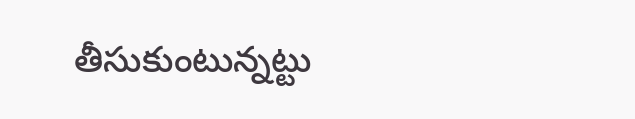తీసుకుంటున్నట్టు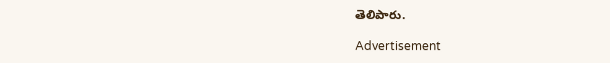తెలిపారు.

Advertisement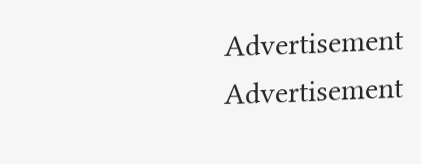Advertisement
Advertisement